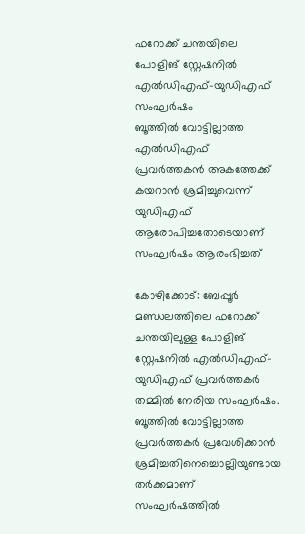ഫറോക്ക് ചന്തയിലെ പോളിങ് സ്റ്റേഷനിൽ എൽഡിഎഫ്-യുഡിഎഫ് സംഘർഷം
ബൂത്തിൽ വോട്ടില്ലാത്ത എൽഡിഎഫ് പ്രവർത്തകൻ അകത്തേക്ക് കയറാൻ ശ്രമിച്ചുവെന്ന് യുഡിഎഫ് ആരോപിച്ചതോടെയാണ് സംഘർഷം ആരംഭിച്ചത്

കോഴിക്കോട്: ബേപ്പൂർ മണ്ഡലത്തിലെ ഫറോക്ക് ചന്തയിലുള്ള പോളിങ് സ്റ്റേഷനിൽ എൽഡിഎഫ്-യുഡിഎഫ് പ്രവർത്തകർ തമ്മിൽ നേരിയ സംഘർഷം. ബൂത്തിൽ വോട്ടില്ലാത്ത പ്രവർത്തകർ പ്രവേശിക്കാൻ ശ്രമിച്ചതിനെച്ചൊല്ലിയുണ്ടായ തർക്കമാണ് സംഘർഷത്തിൽ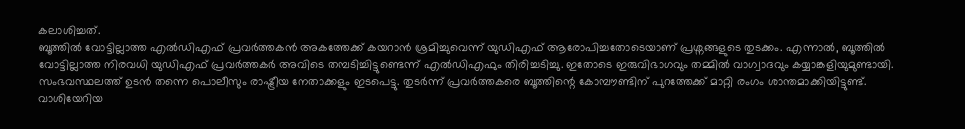കലാശിച്ചത്.
ബൂത്തിൽ വോട്ടില്ലാത്ത എൽഡിഎഫ് പ്രവർത്തകൻ അകത്തേക്ക് കയറാൻ ശ്രമിച്ചുവെന്ന് യുഡിഎഫ് ആരോപിച്ചതോടെയാണ് പ്രശ്നങ്ങളുടെ തുടക്കം. എന്നാൽ, ബൂത്തിൽ വോട്ടില്ലാത്ത നിരവധി യുഡിഎഫ് പ്രവർത്തകർ അവിടെ തമ്പടിച്ചിട്ടുണ്ടെന്ന് എൽഡിഎഫും തിരിച്ചടിച്ചു. ഇതോടെ ഇരുവിഭാഗവും തമ്മിൽ വാഗ്വാദവും കയ്യാങ്കളിയുമുണ്ടായി.
സംഭവസ്ഥലത്ത് ഉടൻ തന്നെ പൊലീസും രാഷ്ട്രീയ നേതാക്കളും ഇടപെട്ടു. തുടർന്ന് പ്രവർത്തകരെ ബൂത്തിന്റെ കോമ്പൗണ്ടിന് പുറത്തേക്ക് മാറ്റി രംഗം ശാന്തമാക്കിയിട്ടുണ്ട്. വാശിയേറിയ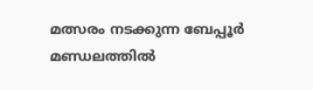മത്സരം നടക്കുന്ന ബേപ്പൂർ മണ്ഡലത്തിൽ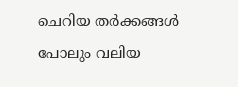ചെറിയ തർക്കങ്ങൾ പോലും വലിയ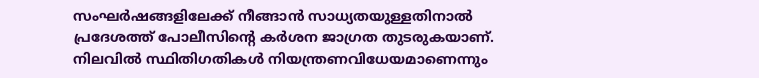സംഘർഷങ്ങളിലേക്ക് നീങ്ങാൻ സാധ്യതയുള്ളതിനാൽ പ്രദേശത്ത് പോലീസിന്റെ കർശന ജാഗ്രത തുടരുകയാണ്. നിലവിൽ സ്ഥിതിഗതികൾ നിയന്ത്രണവിധേയമാണെന്നും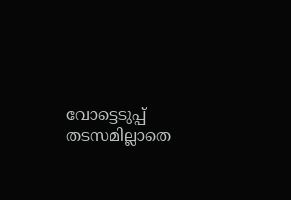വോട്ടെടുപ്പ് തടസമില്ലാതെ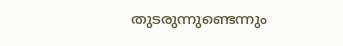തുടരുന്നുണ്ടെന്നും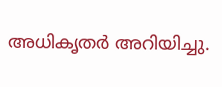അധികൃതർ അറിയിച്ചു.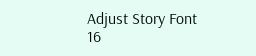Adjust Story Font
16